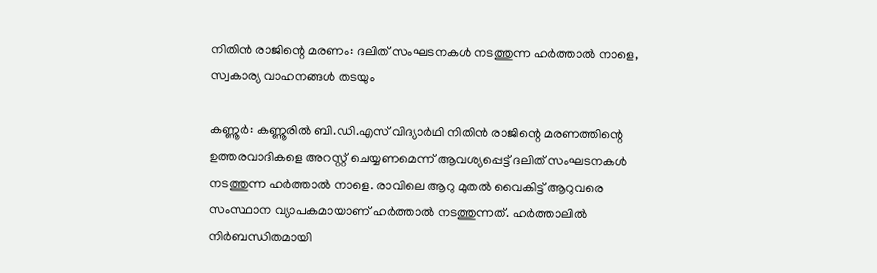നിതിൻ രാജിന്റെ മരണം: ദലിത് സംഘടനകൾ നടത്തുന്ന ഹർത്താൽ നാളെ, സ്വകാര്യ വാഹനങ്ങൾ തടയും

കണ്ണൂർ: കണ്ണൂരിൽ ബി.ഡി.എസ് വിദ്യാർഥി നിതിൻ രാജിന്റെ മരണത്തിന്റെ ഉത്തരവാദികളെ അറസ്റ്റ് ചെയ്യണമെന്ന് ആവശ്യപ്പെട്ട് ദലിത് സംഘടനകൾ നടത്തുന്ന ഹർത്താൽ നാളെ. രാവിലെ ആറു മുതൽ വൈകിട്ട് ആറുവരെ സംസ്ഥാന വ്യാപകമായാണ് ഹർത്താൽ നടത്തുന്നത്. ഹർത്താലിൽ നിർബന്ധിതമായി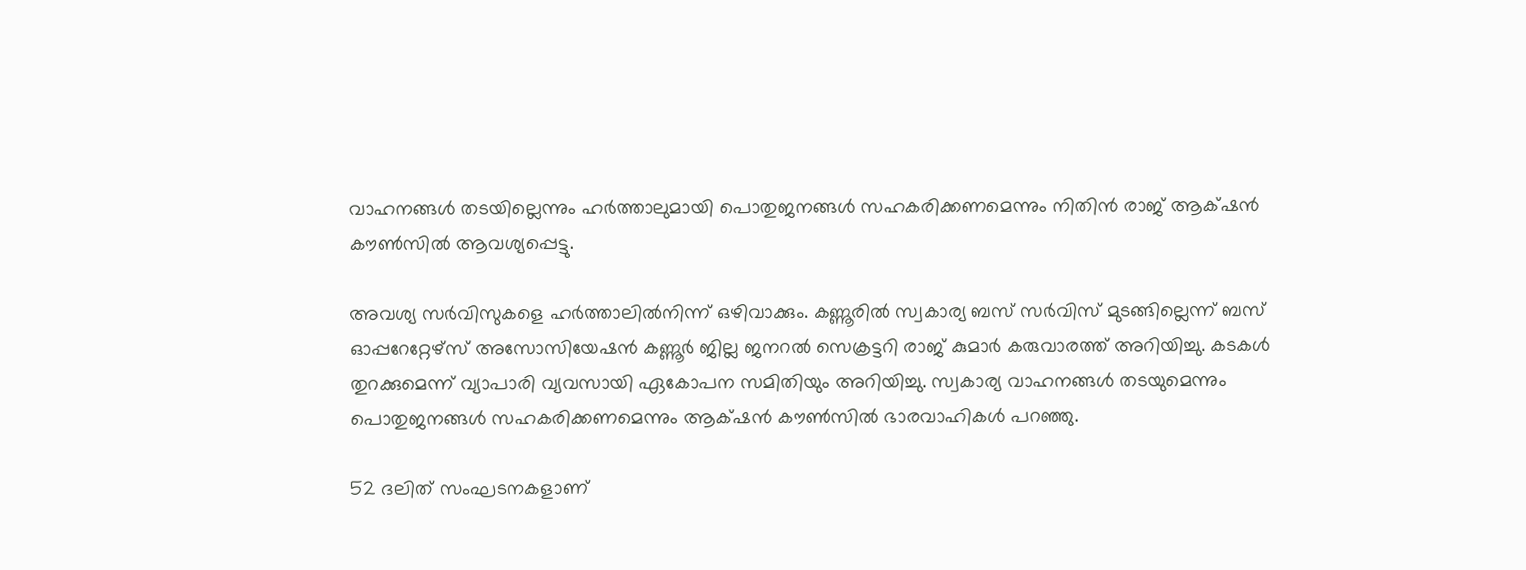വാഹനങ്ങൾ തടയില്ലെന്നും ഹർത്താലുമായി പൊതുജനങ്ങൾ സഹകരിക്കണമെന്നും നിതിൻ രാജ് ആക്‌ഷൻ കൗൺസിൽ ആവശ്യപ്പെട്ടു.

അവശ്യ സർവിസുകളെ ഹർത്താലിൽനിന്ന് ഒഴിവാക്കും. കണ്ണൂരിൽ സ്വകാര്യ ബസ് സർവിസ് മുടങ്ങില്ലെന്ന് ബസ് ഓപ്പറേറ്റേഴ്സ് അസോസിയേഷൻ കണ്ണൂർ ജില്ല ജനറൽ സെക്രട്ടറി രാജ് കുമാർ കരുവാരത്ത് അറിയിച്ചു. കടകൾ തുറക്കുമെന്ന് വ്യാപാരി വ്യവസായി ഏകോപന സമിതിയും അറിയിച്ചു. സ്വകാര്യ വാഹനങ്ങൾ തടയുമെന്നും പൊതുജനങ്ങൾ സഹകരിക്കണമെന്നും ആക്‌ഷൻ കൗൺസിൽ ഭാരവാഹികൾ പറഞ്ഞു.

52 ദലിത് സംഘടനകളാണ്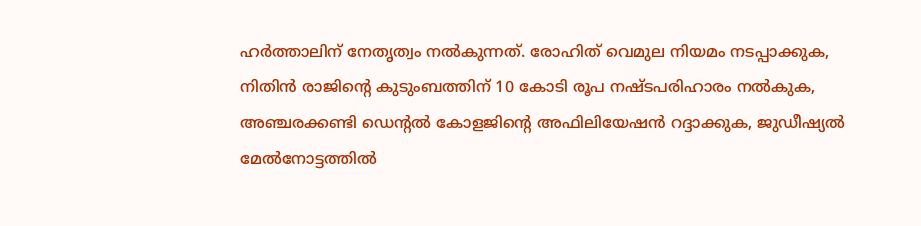ഹർത്താലിന് നേതൃത്വം നൽകുന്നത്. രോഹിത് വെമുല നിയമം നടപ്പാക്കുക, നിതിൻ രാജിന്റെ കുടുംബത്തിന് 10 കോടി രൂപ നഷ്ടപരിഹാരം നൽകുക, അഞ്ചരക്കണ്ടി ഡെന്റൽ കോളജിന്റെ അഫിലിയേഷൻ റദ്ദാക്കുക, ജുഡീഷ്യൽ മേൽനോട്ടത്തിൽ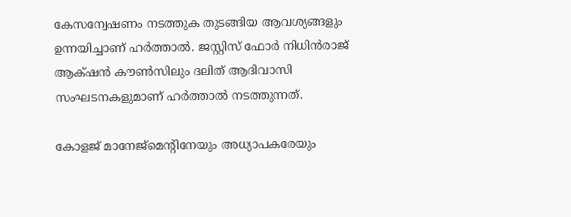കേസന്വേഷണം നടത്തുക തുടങ്ങിയ ആവശ്യങ്ങളും ഉന്നയിച്ചാണ് ഹർത്താൽ. ജസ്റ്റിസ് ഫോർ നിധിൻരാജ് ആക്‌ഷൻ ‍കൗൺസിലും ദലിത് ആദിവാസി സംഘടനകളുമാണ് ഹർത്താൽ നടത്തുന്നത്.

കോളജ് മാനേജ്മെന്റിനേയും അധ്യാപകരേയും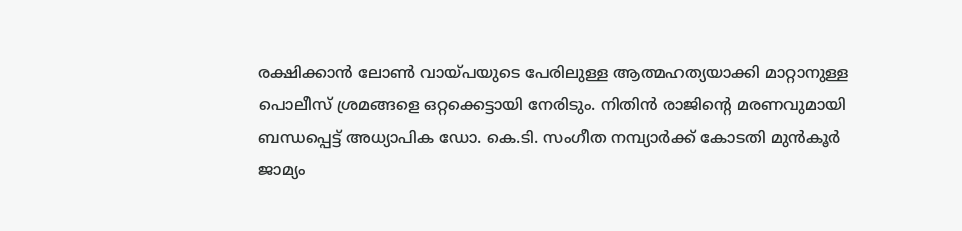രക്ഷിക്കാൻ ലോൺ വായ്പയുടെ പേരിലുള്ള ആത്മഹത്യയാക്കി മാറ്റാനുള്ള പൊലീസ് ശ്രമങ്ങളെ ഒറ്റക്കെട്ടായി നേരിടും. നിതിൻ രാജിന്റെ മരണവുമായി ബന്ധപ്പെട്ട് അധ്യാപിക ഡോ. കെ.ടി. സംഗീത നമ്പ്യാര്‍ക്ക് കോടതി മുന്‍കൂര്‍ ജാമ്യം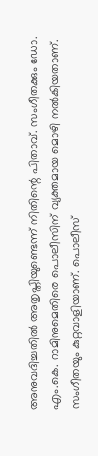അനുവദിച്ചതില്‍ അതൃപ്തിയുണ്ടെന്ന് നിതിന്റെ പിതാവ്. സംഗീതക്കും ഡോ. എം.കെ. റാമിനുമെതിരെ പൊലീസിന് വ്യക്തമായ മൊഴി നൽകിയതാണ്. സംഗീതയും കുറ്റവാളിയാണ്. പൊലീസ്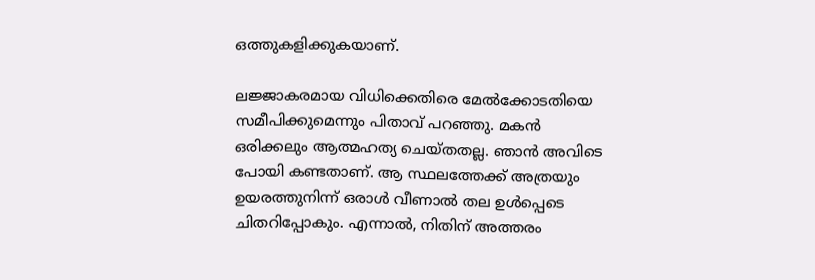ഒത്തുകളിക്കുകയാണ്.

ലജ്ജാകരമായ വിധിക്കെതിരെ മേല്‍ക്കോടതിയെ സമീപിക്കുമെന്നും പിതാവ് പറഞ്ഞു. മകന്‍ ഒരിക്കലും ആത്മഹത്യ ചെയ്തതല്ല. ഞാന്‍ അവിടെ പോയി കണ്ടതാണ്. ആ സ്ഥലത്തേക്ക് അത്രയും ഉയരത്തുനിന്ന് ഒരാള്‍ വീണാല്‍ തല ഉള്‍പ്പെടെ ചിതറിപ്പോകും. എന്നാല്‍, നിതിന് അത്തരം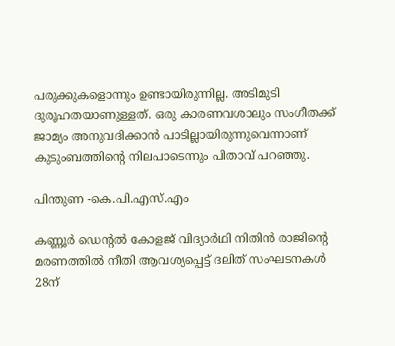പരുക്കുകളൊന്നും ഉണ്ടായിരുന്നില്ല. അടിമുടി ദുരൂഹതയാണുള്ളത്. ഒരു കാരണവശാലും സംഗീതക്ക് ജാമ്യം അനുവദിക്കാന്‍ പാടില്ലായിരുന്നുവെന്നാണ് കുടുംബത്തിന്റെ നിലപാടെന്നും പിതാവ് പറഞ്ഞു.

പിന്തുണ -കെ.പി.എസ്.എം

കണ്ണൂർ ഡെന്റൽ കോളജ് വിദ്യാർഥി നിതിൻ രാജിന്റെ മരണത്തിൽ നീതി ആവശ്യപ്പെട്ട് ദലിത് സംഘടനകൾ 28ന്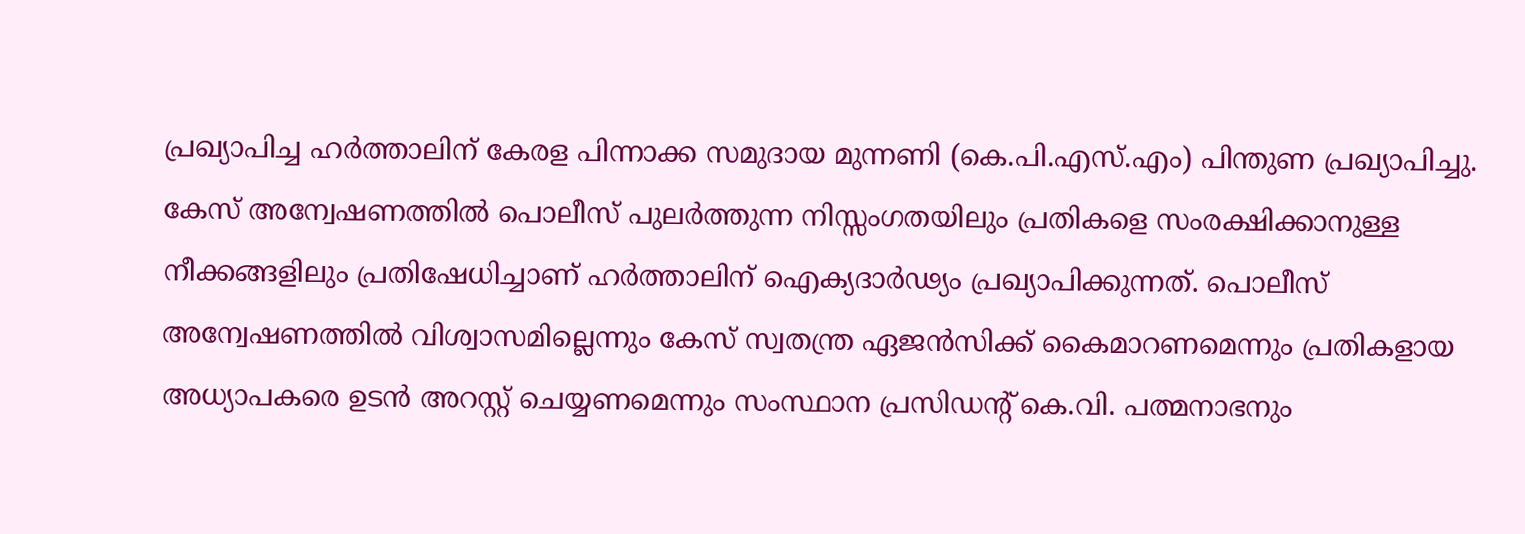പ്രഖ്യാപിച്ച ഹർത്താലിന് കേരള പിന്നാക്ക സമുദായ മുന്നണി (കെ.പി.എസ്.എം) പിന്തുണ പ്രഖ്യാപിച്ചു. കേസ് അന്വേഷണത്തിൽ പൊലീസ് പുലർത്തുന്ന നിസ്സംഗതയിലും പ്രതികളെ സംരക്ഷിക്കാനുള്ള നീക്കങ്ങളിലും പ്രതിഷേധിച്ചാണ് ഹർത്താലിന് ഐക്യദാർഢ്യം പ്രഖ്യാപിക്കുന്നത്. പൊലീസ് അന്വേഷണത്തിൽ വിശ്വാസമില്ലെന്നും കേസ് സ്വതന്ത്ര ഏജൻസിക്ക് കൈമാറണമെന്നും പ്രതികളായ അധ്യാപകരെ ഉടൻ അറസ്റ്റ് ചെയ്യണമെന്നും സംസ്ഥാന പ്രസിഡന്റ് കെ.വി. പത്മനാഭനും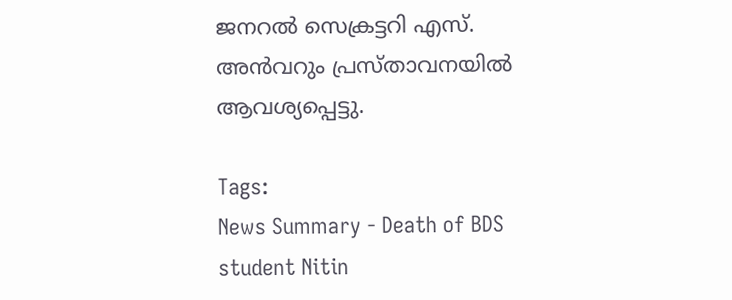ജനറൽ സെക്രട്ടറി എസ്. അൻവറും പ്രസ്താവനയിൽ ആവശ്യപ്പെട്ടു.

Tags:
News Summary - Death of BDS student Nitin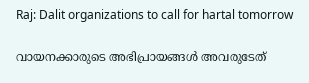Raj: Dalit organizations to call for hartal tomorrow

വായനക്കാരുടെ അഭിപ്രായങ്ങള്‍ അവരുടേത്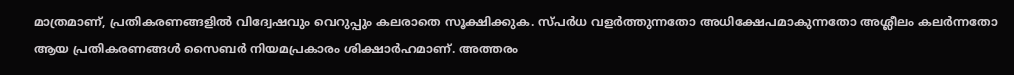മാത്രമാണ്, പ്രതികരണങ്ങളിൽ വിദ്വേഷവും വെറുപ്പും കലരാതെ സൂക്ഷിക്കുക. സ്പർധ വളർത്തുന്നതോ അധിക്ഷേപമാകുന്നതോ അശ്ലീലം കലർന്നതോ ആയ പ്രതികരണങ്ങൾ സൈബർ നിയമപ്രകാരം ശിക്ഷാർഹമാണ്. അത്തരം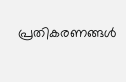പ്രതികരണങ്ങൾ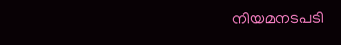നിയമനടപടി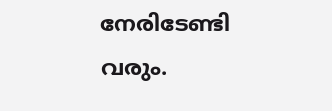നേരിടേണ്ടി വരും.